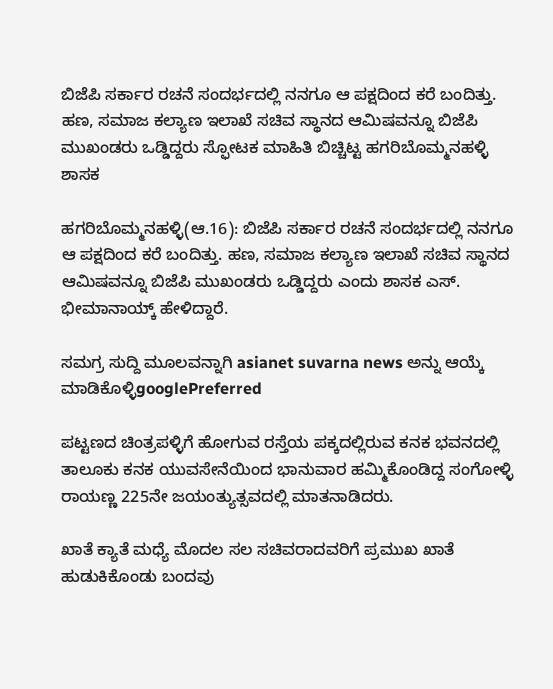ಬಿಜೆಪಿ ಸರ್ಕಾರ ರಚನೆ ಸಂದರ್ಭದಲ್ಲಿ ನನಗೂ ಆ ಪಕ್ಷದಿಂದ ಕರೆ ಬಂದಿತ್ತು.  ಹಣ, ಸಮಾಜ ಕಲ್ಯಾಣ ಇಲಾಖೆ ಸಚಿವ ಸ್ಥಾನದ ಆಮಿಷವನ್ನೂ ಬಿಜೆಪಿ ಮುಖಂಡರು ಒಡ್ಡಿದ್ದರು ಸ್ಫೋಟಕ ಮಾಹಿತಿ ಬಿಚ್ಚಿಟ್ಟ ಹಗರಿಬೊಮ್ಮನಹಳ್ಳಿ ಶಾಸಕ

ಹಗರಿಬೊಮ್ಮನಹಳ್ಳಿ(ಆ.16): ಬಿಜೆಪಿ ಸರ್ಕಾರ ರಚನೆ ಸಂದರ್ಭದಲ್ಲಿ ನನಗೂ ಆ ಪಕ್ಷದಿಂದ ಕರೆ ಬಂದಿತ್ತು. ಹಣ, ಸಮಾಜ ಕಲ್ಯಾಣ ಇಲಾಖೆ ಸಚಿವ ಸ್ಥಾನದ ಆಮಿಷವನ್ನೂ ಬಿಜೆಪಿ ಮುಖಂಡರು ಒಡ್ಡಿದ್ದರು ಎಂದು ಶಾಸಕ ಎಸ್‌. ಭೀಮಾನಾಯ್ಕ್ ಹೇಳಿದ್ದಾರೆ.

ಸಮಗ್ರ ಸುದ್ದಿ ಮೂಲವನ್ನಾಗಿ asianet suvarna news ಅನ್ನು ಆಯ್ಕೆ ಮಾಡಿಕೊಳ್ಳಿgooglePreferred

ಪಟ್ಟಣದ ಚಿಂತ್ರಪಳ್ಳಿಗೆ ಹೋಗುವ ರಸ್ತೆಯ ಪಕ್ಕದಲ್ಲಿರುವ ಕನಕ ಭವನದಲ್ಲಿ ತಾಲೂಕು ಕನಕ ಯುವಸೇನೆಯಿಂದ ಭಾನುವಾರ ಹಮ್ಮಿಕೊಂಡಿದ್ದ ಸಂಗೋಳ್ಳಿ ರಾಯಣ್ಣ 225ನೇ ಜಯಂತ್ಯುತ್ಸವದಲ್ಲಿ ಮಾತನಾಡಿದರು.

ಖಾತೆ ಕ್ಯಾತೆ ಮಧ್ಯೆ ಮೊದಲ ಸಲ ಸಚಿವರಾದವರಿಗೆ ಪ್ರಮುಖ ಖಾತೆ ಹುಡುಕಿಕೊಂಡು ಬಂದವು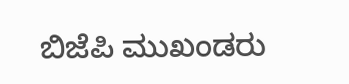ಬಿಜೆಪಿ ಮುಖಂಡರು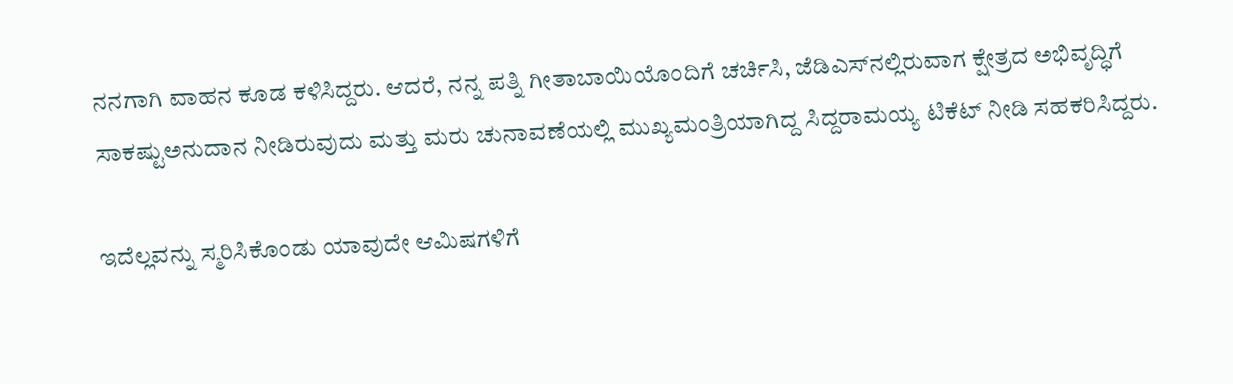ನನಗಾಗಿ ವಾಹನ ಕೂಡ ಕಳಿಸಿದ್ದರು. ಆದರೆ, ನನ್ನ ಪತ್ನಿ ಗೀತಾಬಾಯಿಯೊಂದಿಗೆ ಚರ್ಚಿಸಿ, ಜೆಡಿಎಸ್‌ನಲ್ಲಿರುವಾಗ ಕ್ಷೇತ್ರದ ಅಭಿವೃದ್ಧಿಗೆ ಸಾಕಷ್ಟುಅನುದಾನ ನೀಡಿರುವುದು ಮತ್ತು ಮರು ಚುನಾವಣೆಯಲ್ಲಿ ಮುಖ್ಯಮಂತ್ರಿಯಾಗಿದ್ದ ಸಿದ್ದರಾಮಯ್ಯ ಟಿಕೆಟ್‌ ನೀಡಿ ಸಹಕರಿಸಿದ್ದರು.

ಇದೆಲ್ಲವನ್ನು ಸ್ಮರಿಸಿಕೊಂಡು ಯಾವುದೇ ಆಮಿಷಗಳಿಗೆ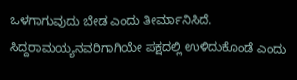ಒಳಗಾಗುವುದು ಬೇಡ ಎಂದು ತೀರ್ಮಾನಿಸಿದೆ. ಸಿದ್ದರಾಮಯ್ಯನವರಿಗಾಗಿಯೇ ಪಕ್ಷದಲ್ಲಿ ಉಳಿದುಕೊಂಡೆ ಎಂದು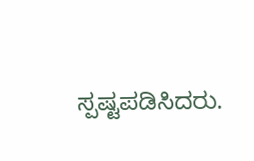ಸ್ಪಷ್ಟಪಡಿಸಿದರು.